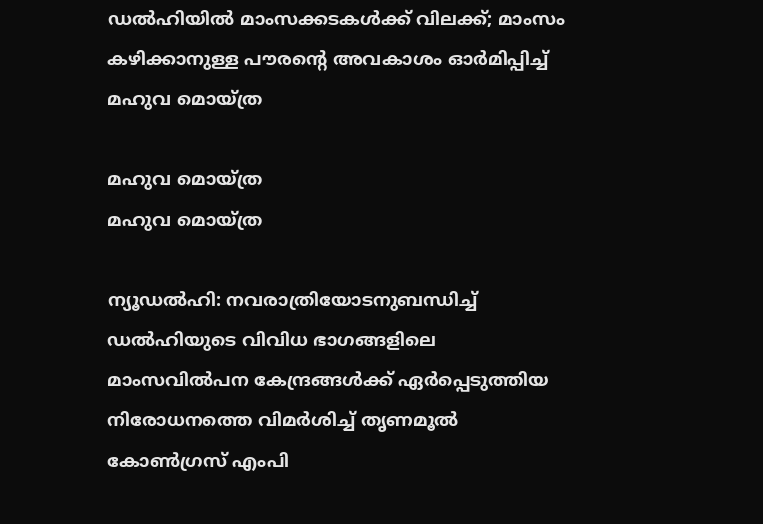ഡല്‍ഹിയില്‍ മാംസക്കടകള്‍ക്ക് വിലക്ക്; മാംസം കഴിക്കാനുള്ള പൗരന്റെ അവകാശം ഓർമിപ്പിച്ച് മഹുവ മൊയ്ത്ര

മഹുവ മൊയ്ത്ര
മഹുവ മൊയ്ത്ര

ന്യൂഡല്‍ഹി: നവരാത്രിയോടനുബന്ധിച്ച് ഡല്‍ഹിയുടെ വിവിധ ഭാഗങ്ങളിലെ മാംസവില്‍പന കേന്ദ്രങ്ങള്‍ക്ക് ഏര്‍പ്പെടുത്തിയ നിരോധനത്തെ വിമര്‍ശിച്ച് തൃണമൂല്‍ കോണ്‍ഗ്രസ് എംപി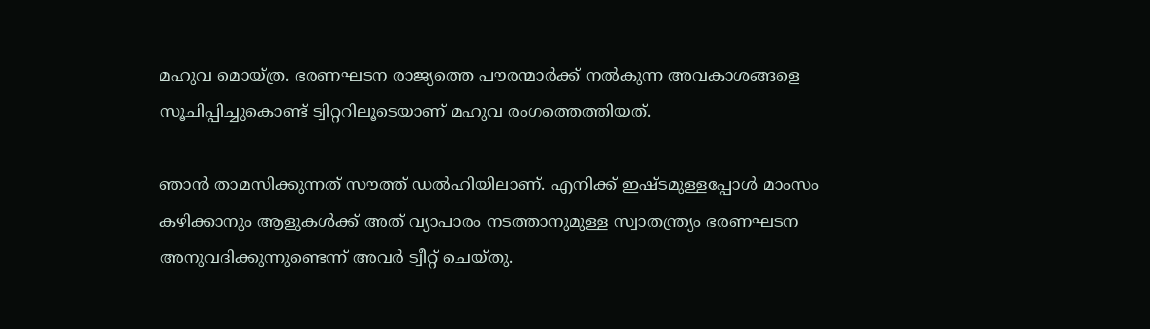മഹുവ മൊയ്ത്ര. ഭരണഘടന രാജ്യത്തെ പൗരന്മാര്‍ക്ക് നല്‍കുന്ന അവകാശങ്ങളെ സൂചിപ്പിച്ചുകൊണ്ട് ട്വിറ്ററിലൂടെയാണ് മഹുവ രംഗത്തെത്തിയത്.

ഞാന്‍ താമസിക്കുന്നത് സൗത്ത് ഡല്‍ഹിയിലാണ്. എനിക്ക് ഇഷ്ടമുള്ളപ്പോള്‍ മാംസം കഴിക്കാനും ആളുകള്‍ക്ക് അത് വ്യാപാരം നടത്താനുമുള്ള സ്വാതന്ത്ര്യം ഭരണഘടന അനുവദിക്കുന്നുണ്ടെന്ന് അവര്‍ ട്വീറ്റ് ചെയ്തു.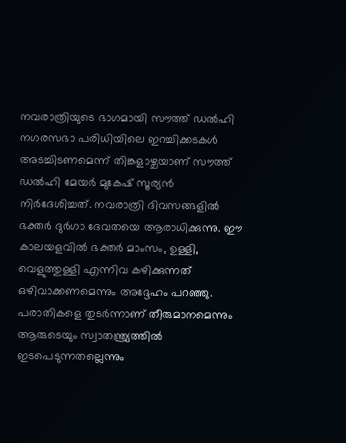നവരാത്രിയുടെ ഭാഗമായി സൗത്ത് ഡല്‍ഹി നഗരസഭാ പരിധിയിലെ ഇറച്ചിക്കടകള്‍ അടച്ചിടണമെന്ന് തിങ്കളാഴ്ചയാണ് സൗത്ത് ഡല്‍ഹി മേയര്‍ മുകേഷ് സൂര്യന്‍ നിര്‍ദേശിച്ചത്. നവരാത്രി ദിവസങ്ങളില്‍ ഭക്തര്‍ ദുര്‍ഗാ ദേവതയെ ആരാധിക്കുന്നു. ഈ കാലയളവില്‍ ഭക്തര്‍ മാംസം, ഉള്ളി, വെളുത്തുള്ളി എന്നിവ കഴിക്കുന്നത് ഒഴിവാക്കണമെന്നും അദ്ദേഹം പറഞ്ഞു. പരാതികളെ തുടര്‍ന്നാണ് തീരുമാനമെന്നും ആരുടെയും സ്വാതന്ത്ര്യത്തില്‍ ഇടപെടുന്നതല്ലെന്നും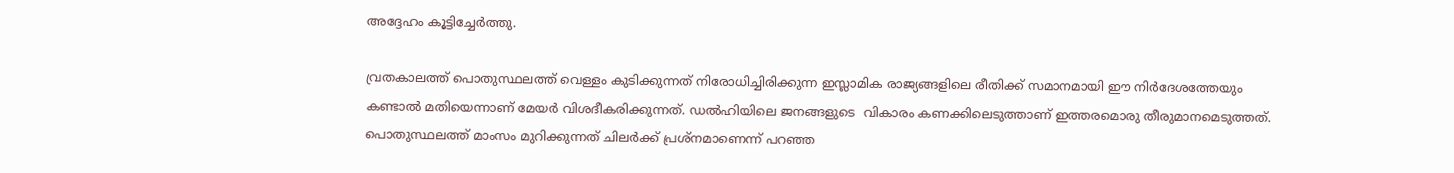അദ്ദേഹം കൂട്ടിച്ചേര്‍ത്തു.

വ്രതകാലത്ത് പൊതുസ്ഥലത്ത് വെള്ളം കുടിക്കുന്നത് നിരോധിച്ചിരിക്കുന്ന ഇസ്ലാമിക രാജ്യങ്ങളിലെ രീതിക്ക് സമാനമായി ഈ നിര്‍ദേശത്തേയും കണ്ടാല്‍ മതിയെന്നാണ് മേയര്‍ വിശദീകരിക്കുന്നത്. ഡല്‍ഹിയിലെ ജനങ്ങളുടെ  വികാരം കണക്കിലെടുത്താണ് ഇത്തരമൊരു തീരുമാനമെടുത്തത്. പൊതുസ്ഥലത്ത് മാംസം മുറിക്കുന്നത് ചിലര്‍ക്ക് പ്രശ്‌നമാണെന്ന് പറഞ്ഞ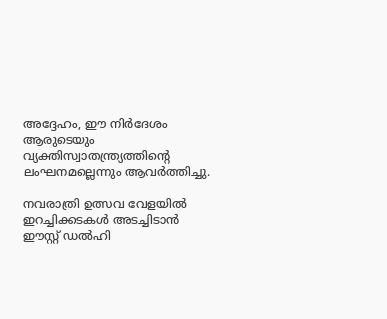അദ്ദേഹം, ഈ നിര്‍ദേശം ആരുടെയും വ്യക്തിസ്വാതന്ത്ര്യത്തിന്റെ ലംഘനമല്ലെന്നും ആവര്‍ത്തിച്ചു.

നവരാത്രി ഉത്സവ വേളയില്‍ ഇറച്ചിക്കടകള്‍ അടച്ചിടാന്‍ ഈസ്റ്റ് ഡല്‍ഹി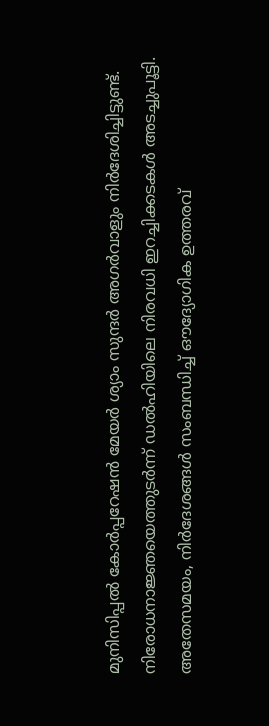മുനിസിപ്പല്‍ കോര്‍പ്പറേഷന്‍ മേയര്‍ ശ്യാം സുന്ദര്‍ അഗര്‍വാളും നിര്‍ദേശിച്ചിട്ടുണ്ട്. നിരോധനാജ്ഞയെത്തുടര്‍ന്ന് ഡല്‍ഹിയിലെ നിരവധി ഇറച്ചിക്കടകള്‍ അടച്ചുപൂട്ടി. അതേസമയം, നിര്‍ദേശങ്ങള്‍ സംബന്ധിച്ച് ഔദ്യോഗിക ഉത്തരവ്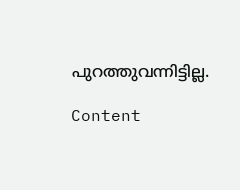പുറത്തുവന്നിട്ടില്ല.

Content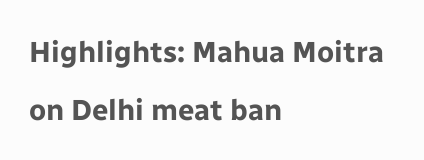Highlights: Mahua Moitra on Delhi meat ban